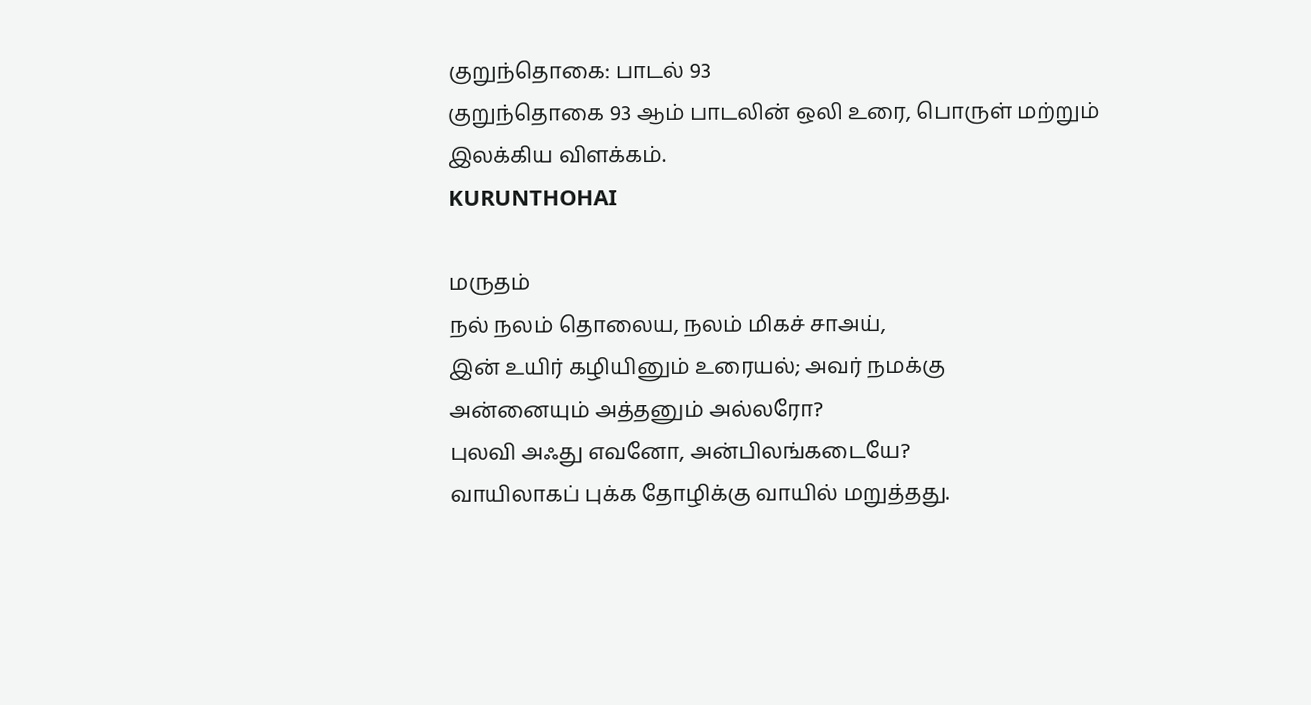குறுந்தொகை: பாடல் 93
குறுந்தொகை 93 ஆம் பாடலின் ஒலி உரை, பொருள் மற்றும் இலக்கிய விளக்கம்.
KURUNTHOHAI

மருதம்
நல் நலம் தொலைய, நலம் மிகச் சாஅய்,
இன் உயிர் கழியினும் உரையல்; அவர் நமக்கு
அன்னையும் அத்தனும் அல்லரோ?
புலவி அஃது எவனோ, அன்பிலங்கடையே?
வாயிலாகப் புக்க தோழிக்கு வாயில் மறுத்தது.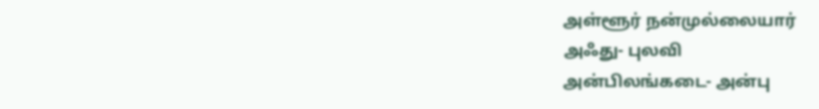அள்ளூர் நன்முல்லையார்
அஃது- புலவி
அன்பிலங்கடை- அன்பு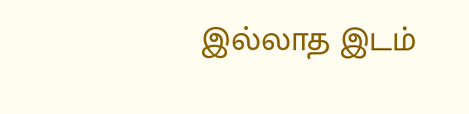இல்லாத இடம்